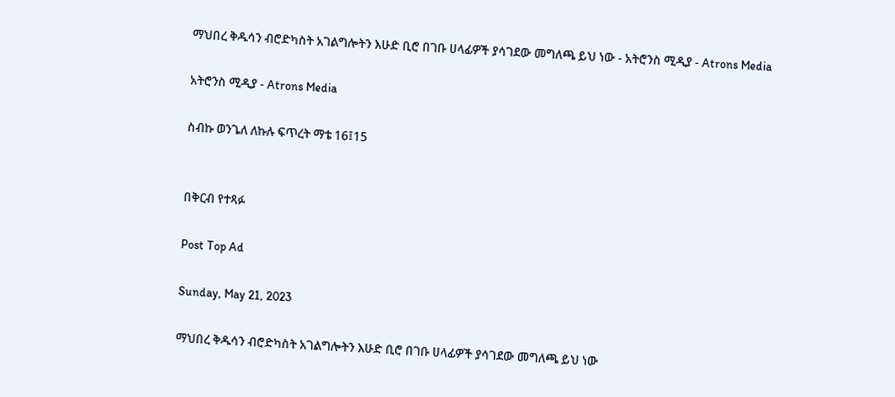ማህበረ ቅዱሳን ብሮድካስት አገልግሎትን እሁድ ቢሮ በገቡ ሀላፊዎች ያሳገደው መግለጫ ይህ ነው - አትሮንስ ሚዲያ - Atrons Media

አትሮንስ ሚዲያ - Atrons Media

ስብኩ ወንጌለ ለኩሉ ፍጥረት ማቴ 16፤15


በቅርብ የተጻፉ

Post Top Ad

Sunday, May 21, 2023

ማህበረ ቅዱሳን ብሮድካስት አገልግሎትን እሁድ ቢሮ በገቡ ሀላፊዎች ያሳገደው መግለጫ ይህ ነው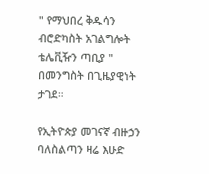" የማህበረ ቅዱሳን ብሮድካስት አገልግሎት ቴሌቪዥን ጣቢያ " በመንግስት በጊዜያዊነት ታገደ።

የኢትዮጵያ መገናኛ ብዙኃን ባለስልጣን ዛሬ እሁድ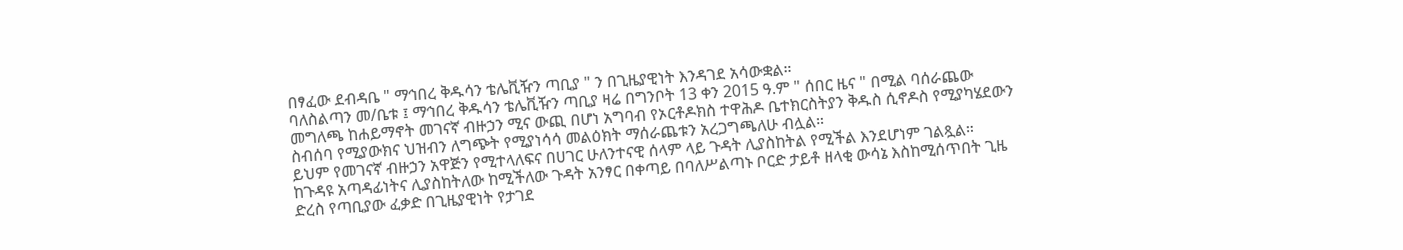በፃፈው ደብዳቤ " ማኅበረ ቅዱሳን ቴሌቪዥን ጣቢያ " ን በጊዜያዊነት እንዳገደ አሳውቋል።
ባለስልጣን መ/ቤቱ ፤ ማኅበረ ቅዱሳን ቴሌቪዥን ጣቢያ ዛሬ በግንቦት 13 ቀን 2015 ዓ.ም " ሰበር ዜና " በሚል ባሰራጨው መግለጫ ከሐይማኖት መገናኛ ብዙኃን ሚና ውጪ በሆነ አግባብ የኦርቶዶክስ ተዋሕዶ ቤተክርስትያን ቅዱስ ሲኖዶስ የሚያካሄደውን ስብሰባ የሚያውክና ህዝብን ለግጭት የሚያነሳሳ መልዕክት ማሰራጨቱን አረጋግጫለሁ ብሏል።
ይህም የመገናኛ ብዙኃን አዋጅን የሚተላለፍና በሀገር ሁለንተናዊ ሰላም ላይ ጉዳት ሊያስከትል የሚችል እንደሆነም ገልጿል።
ከጉዳዩ አጣዳፊነትና ሊያስከትለው ከሚችለው ጉዳት አንፃር በቀጣይ በባለሥልጣኑ ቦርድ ታይቶ ዘላቂ ውሳኔ እስከሚሰጥበት ጊዜ ድረስ የጣቢያው ፈቃድ በጊዜያዊነት የታገደ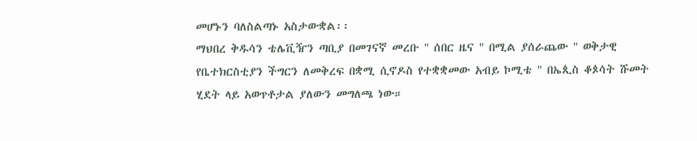መሆኑን ባለስልጣኑ አስታውቋል፡፡
ማህበረ ቅዱሳን ቴሌቪዥን ጣቢያ በመገናኛ መረቡ " ሰበር ዜና " በሚል ያሰራጨው " ወቅታዊ የቤተክርስቲያን ችግርን ለመቅረፍ በቋሚ ሲኖዶስ የተቋቋመው አብይ ኮሚቴ " በኤጲስ ቆጶሳት ሹመት ሂደት ላይ አወጥቶታል ያለውን መግለጫ ነው።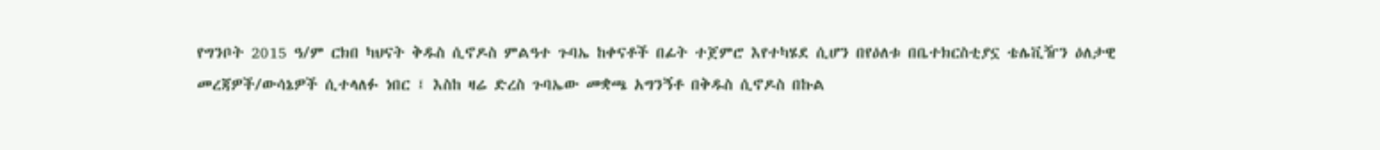የግንቦት 2015 ዓ/ም ርክበ ካህናት ቅዱስ ሲኖዶስ ምልዓተ ጉባኤ ከቀናቶች በፊት ተጀምሮ እየተካሄደ ሲሆን በየዕለቱ በቤተክርስቲያኗ ቴሌቪዥን ዕለታዊ መረጃዎች/ውሳኔዎች ሲተላለፉ ነበር ፤ እስከ ዛሬ ድረስ ጉባኤው መቋጫ አግንኝቶ በቅዱስ ሲኖዶስ በኩል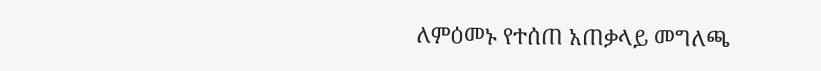ለምዕመኑ የተሰጠ አጠቃላይ መግለጫ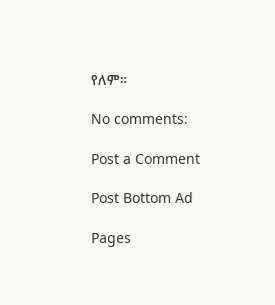የለም።

No comments:

Post a Comment

Post Bottom Ad

Pages